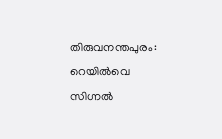തിരുവനന്തപുരം: റെയിൽവെ സിഗ്നൽ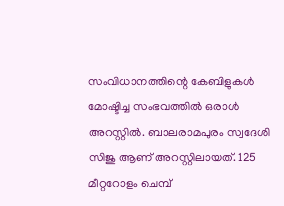സംവിധാനത്തിന്റെ കേബിളുകൾ മോഷ്ടിച്ച സംഭവത്തിൽ ഒരാൾ അറസ്റ്റിൽ. ബാലരാമപുരം സ്വദേശി സിജു ആണ് അറസ്റ്റിലായത്. 125 മീറ്ററോളം ചെമ്പ്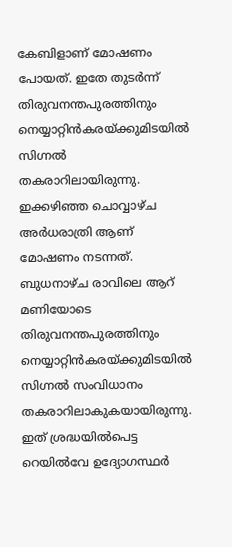കേബിളാണ് മോഷണം പോയത്. ഇതേ തുടർന്ന് തിരുവനന്തപുരത്തിനും നെയ്യാറ്റിൻകരയ്ക്കുമിടയിൽ സിഗ്നൽ തകരാറിലായിരുന്നു.
ഇക്കഴിഞ്ഞ ചൊവ്വാഴ്ച അർധരാത്രി ആണ് മോഷണം നടന്നത്. ബുധനാഴ്ച രാവിലെ ആറ് മണിയോടെ തിരുവനന്തപുരത്തിനും നെയ്യാറ്റിൻകരയ്ക്കുമിടയിൽ സിഗ്നൽ സംവിധാനം തകരാറിലാകുകയായിരുന്നു. ഇത് ശ്രദ്ധയിൽപെട്ട റെയിൽവേ ഉദ്യോഗസ്ഥർ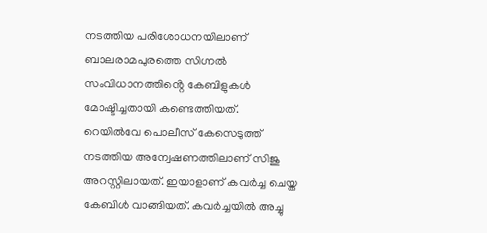നടത്തിയ പരിശോധനയിലാണ് ബാലരാമപുരത്തെ സിഗ്നൽ സംവിധാനത്തിൻ്റെ കേബിളുകൾ മോഷ്ടിച്ചതായി കണ്ടെത്തിയത്.
റെയിൽവേ പൊലീസ് കേസെടുത്ത് നടത്തിയ അന്വേഷണത്തിലാണ് സിജു അറസ്റ്റിലായത്. ഇയാളാണ് കവർച്ച ചെയ്ത കേബിൾ വാങ്ങിയത്. കവർച്ചയിൽ അച്ചു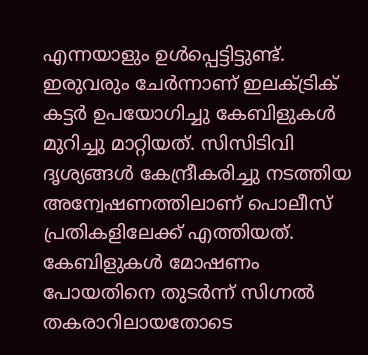എന്നയാളും ഉൾപ്പെട്ടിട്ടുണ്ട്. ഇരുവരും ചേർന്നാണ് ഇലക്ട്രിക് കട്ടർ ഉപയോഗിച്ചു കേബിളുകൾ മുറിച്ചു മാറ്റിയത്. സിസിടിവി ദൃശ്യങ്ങൾ കേന്ദ്രീകരിച്ചു നടത്തിയ അന്വേഷണത്തിലാണ് പൊലീസ് പ്രതികളിലേക്ക് എത്തിയത്.
കേബിളുകൾ മോഷണം പോയതിനെ തുടർന്ന് സിഗ്നൽ തകരാറിലായതോടെ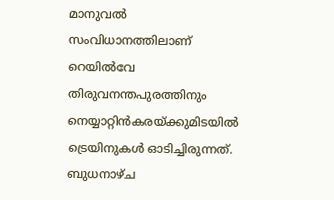മാനുവൽ സംവിധാനത്തിലാണ് റെയിൽവേ തിരുവനന്തപുരത്തിനും നെയ്യാറ്റിൻകരയ്ക്കുമിടയിൽ ട്രെയിനുകൾ ഓടിച്ചിരുന്നത്. ബുധനാഴ്ച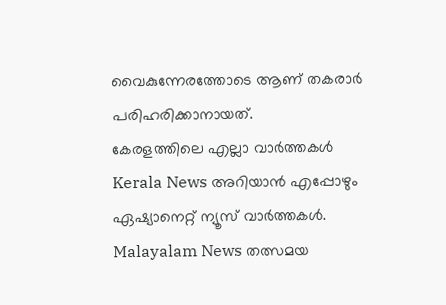വൈകുന്നേരത്തോടെ ആണ് തകരാർ പരിഹരിക്കാനായത്.
കേരളത്തിലെ എല്ലാ വാർത്തകൾ Kerala News അറിയാൻ എപ്പോഴും ഏഷ്യാനെറ്റ് ന്യൂസ് വാർത്തകൾ. Malayalam News തത്സമയ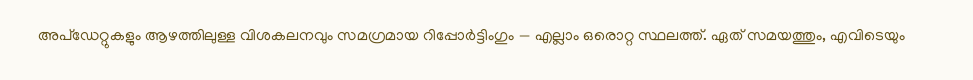അപ്ഡേറ്റുകളും ആഴത്തിലുള്ള വിശകലനവും സമഗ്രമായ റിപ്പോർട്ടിംഗും — എല്ലാം ഒരൊറ്റ സ്ഥലത്ത്. ഏത് സമയത്തും, എവിടെയും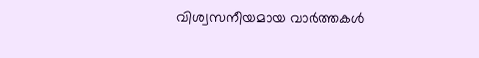വിശ്വസനീയമായ വാർത്തകൾ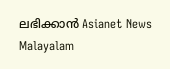ലഭിക്കാൻ Asianet News Malayalam